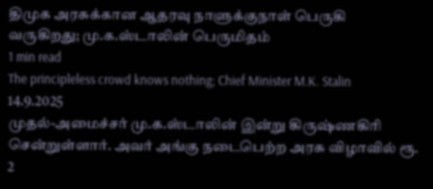திமுக அரசுக்கான ஆதரவு நாளுக்குநாள் பெருகி வருகிறது; மு.க.ஸ்டாலின் பெருமிதம்
1 min read
The principleless crowd knows nothing; Chief Minister M.K. Stalin
14.9.2025
முதல்-அமைச்சர் மு.க.ஸ்டாலின் இன்று கிருஷ்ணகிரி சென்றுள்ளார். அவர் அங்கு நடைபெற்ற அரசு விழாவில் ரூ. 2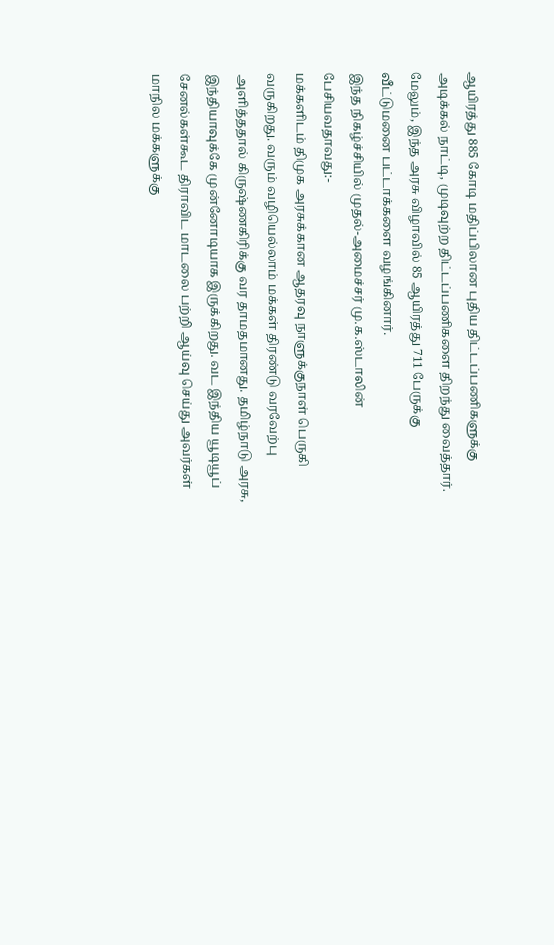ஆயிரத்து 885 கோடி மதிப்பிலான புதிய திட்டப்பணிகளுக்கு அடிக்கல் நாட்டி, முடிவுற்ற திட்டப்பணிகளை திறந்து வைத்தார். மேலும், இந்த அரசு விழாவில் 85 ஆயிரத்து 711 பேருக்கு வீட்டுமனை பட்டாக்களை வழங்கினார்.
இந்த நிகழ்ச்சியில் முதல்-அமைச்சர் மு.க.ஸ்டாலின் பேசியவதாவது:-
மக்களிடம் திமுக அரசுக்கான ஆதரவு நாளுக்குநாள் பெருகி வருகிறது. வரும் வழியெல்லாம் மக்கள் திரண்டு வரவேற்பு அளித்ததால் கிருஷ்ணகிரிக்கு வர தாமதமானது. தமிழ்நாடு அரசு, இந்தியாவுக்கே முன்னோடியாக இருக்கிறது. வட இந்திய யூடியூப் சேனல்கள்கூட திராவிட மாடலை பற்றி ஆய்வு செய்து அவர்கள் மாநில மக்களுக்கு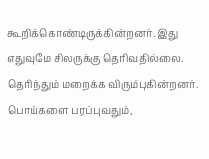கூறிக்கொண்டிருக்கின்றனர். இது எதுவுமே சிலருக்கு தெரிவதில்லை. தெரிந்தும் மறைக்க விரும்புகின்றனர். பொய்களை பரப்புவதும்,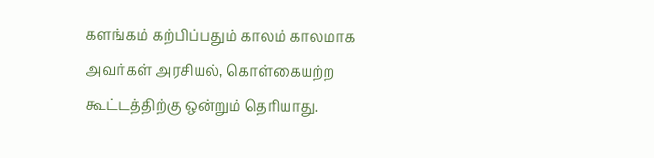களங்கம் கற்பிப்பதும் காலம் காலமாக அவர்கள் அரசியல், கொள்கையற்ற கூட்டத்திற்கு ஒன்றும் தெரியாது.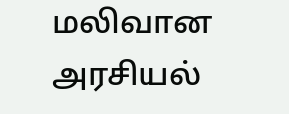மலிவான அரசியல்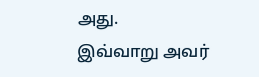அது.
இவ்வாறு அவர்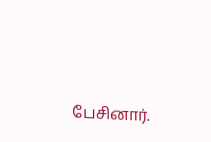பேசினார்.